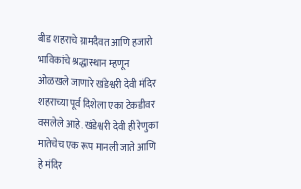बीड शहराचे ग्रामदैवत आणि हजारो भाविकांचे श्रद्धास्थान म्हणून ओळखले जाणारे खंडेश्वरी देवी मंदिर शहराच्या पूर्व दिशेला एका टेकडीवर वसलेले आहे. खंडेश्वरी देवी ही रेणुका मातेचेच एक रूप मानली जाते आणि हे मंदिर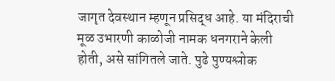जागृत देवस्थान म्हणून प्रसिद्ध आहे. या मंदिराची मूळ उभारणी काळोजी नामक धनगराने केली होती, असे सांगितले जाते. पुढे पुण्यश्लोक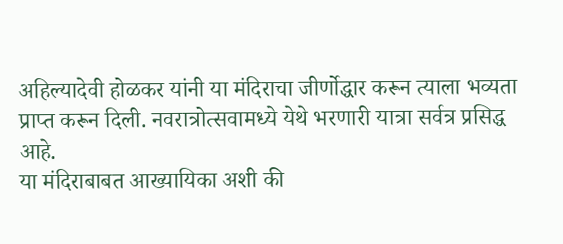अहिल्यादेवी होळकर यांनी या मंदिराचा जीर्णोद्धार करून त्याला भव्यता प्राप्त करून दिली. नवरात्रोत्सवामध्ये येथे भरणारी यात्रा सर्वत्र प्रसिद्ध आहे.
या मंदिराबाबत आख्यायिका अशी की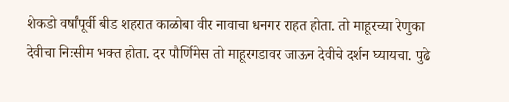शेकडो वर्षांपूर्वी बीड शहरात काळोबा वीर नावाचा धनगर राहत होता. तो माहूरच्या रेणुका देवीचा निःसीम भक्त होता. दर पौर्णिमेस तो माहूरगडावर जाऊन देवीचे दर्शन घ्यायचा. पुढे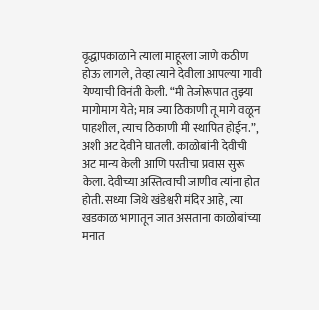वृद्धापकाळाने त्याला माहूरला जाणे कठीण होऊ लागले, तेव्हा त्याने देवीला आपल्या गावी येण्याची विनंती केली. “मी तेजोरूपात तुझ्या मागोमाग येते; मात्र ज्या ठिकाणी तू मागे वळून पाहशील, त्याच ठिकाणी मी स्थापित होईन.”, अशी अट देवीने घातली. काळोबांनी देवीची अट मान्य केली आणि परतीचा प्रवास सुरू केला. देवीच्या अस्तित्वाची जाणीव त्यांना होत होती. सध्या जिथे खंडेश्वरी मंदिर आहे, त्या खडकाळ भागातून जात असताना काळोबांच्या मनात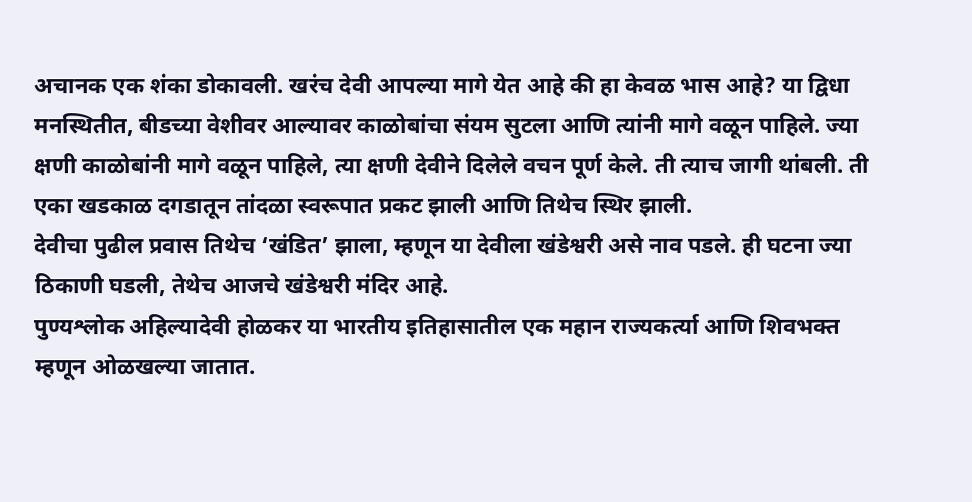अचानक एक शंका डोकावली. खरंच देवी आपल्या मागे येत आहे की हा केवळ भास आहे? या द्विधा मनस्थितीत, बीडच्या वेशीवर आल्यावर काळोबांचा संयम सुटला आणि त्यांनी मागे वळून पाहिले. ज्या क्षणी काळोबांनी मागे वळून पाहिले, त्या क्षणी देवीने दिलेले वचन पूर्ण केले. ती त्याच जागी थांबली. ती एका खडकाळ दगडातून तांदळा स्वरूपात प्रकट झाली आणि तिथेच स्थिर झाली.
देवीचा पुढील प्रवास तिथेच ‘खंडित’ झाला, म्हणून या देवीला खंडेश्वरी असे नाव पडले. ही घटना ज्या ठिकाणी घडली, तेथेच आजचे खंडेश्वरी मंदिर आहे.
पुण्यश्लोक अहिल्यादेवी होळकर या भारतीय इतिहासातील एक महान राज्यकर्त्या आणि शिवभक्त म्हणून ओळखल्या जातात.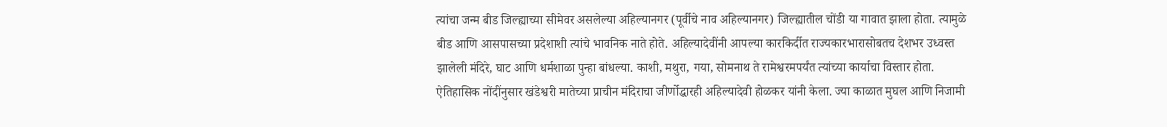त्यांचा जन्म बीड जिल्ह्याच्या सीमेवर असलेल्या अहिल्यानगर (पूर्वीचे नाव अहिल्यानगर) जिल्ह्यातील चोंडी या गावात झाला होता. त्यामुळे बीड आणि आसपासच्या प्रदेशाशी त्यांचे भावनिक नाते होते. अहिल्यादेवींनी आपल्या कारकिर्दीत राज्यकारभारासोबतच देशभर उध्वस्त झालेली मंदिरे, घाट आणि धर्मशाळा पुन्हा बांधल्या. काशी, मथुरा, गया, सोमनाथ ते रामेश्वरमपर्यंत त्यांच्या कार्याचा विस्तार होता. ऐतिहासिक नोंदींनुसार खंडेश्वरी मातेच्या प्राचीन मंदिराचा जीर्णोद्धारही अहिल्यादेवी होळकर यांनी केला. ज्या काळात मुघल आणि निजामी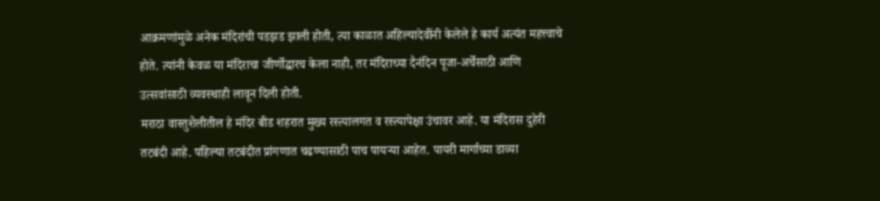आक्रमणांमुळे अनेक मंदिरांची पडझड झाली होती, त्या काळात अहिल्यादेवींनी केलेले हे कार्य अत्यंत महत्त्वाचे होते. त्यांनी केवळ या मंदिराचा जीर्णोद्धारच केला नाही, तर मंदिराच्या दैनंदिन पूजा-अर्चेसाठी आणि उत्सवांसाठी व्यवस्थाही लावून दिली होती.
मराठा वास्तुशैलीतील हे मंदिर बीड शहरात मुख्य रस्त्यालगत व रस्त्यापेक्षा उंचावर आहे. या मंदिरास दुहेरी तटबंदी आहे. पहिल्या तटबंदीत प्रांगणात चढण्यासाठी पाच पायऱ्या आहेत. पायरी मार्गाच्या डाव्या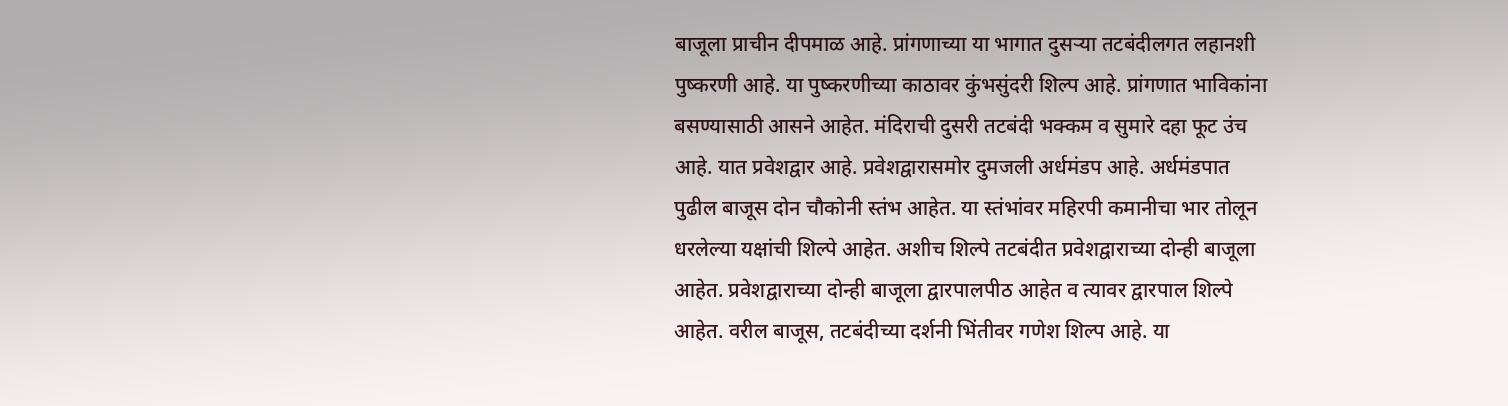बाजूला प्राचीन दीपमाळ आहे. प्रांगणाच्या या भागात दुसऱ्या तटबंदीलगत लहानशी पुष्करणी आहे. या पुष्करणीच्या काठावर कुंभसुंदरी शिल्प आहे. प्रांगणात भाविकांना बसण्यासाठी आसने आहेत. मंदिराची दुसरी तटबंदी भक्कम व सुमारे दहा फूट उंच आहे. यात प्रवेशद्वार आहे. प्रवेशद्वारासमोर दुमजली अर्धमंडप आहे. अर्धमंडपात पुढील बाजूस दोन चौकोनी स्तंभ आहेत. या स्तंभांवर महिरपी कमानीचा भार तोलून धरलेल्या यक्षांची शिल्पे आहेत. अशीच शिल्पे तटबंदीत प्रवेशद्वाराच्या दोन्ही बाजूला आहेत. प्रवेशद्वाराच्या दोन्ही बाजूला द्वारपालपीठ आहेत व त्यावर द्वारपाल शिल्पे आहेत. वरील बाजूस, तटबंदीच्या दर्शनी भिंतीवर गणेश शिल्प आहे. या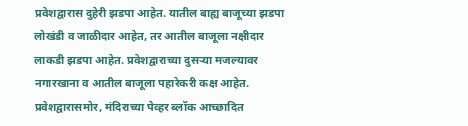प्रवेशद्वारास दुहेरी झडपा आहेत. यातील बाह्य बाजूच्या झडपा लोखंडी व जाळीदार आहेत, तर आतील बाजूला नक्षीदार लाकडी झडपा आहेत. प्रवेशद्वाराच्या दुसऱ्या मजल्यावर नगारखाना व आतील बाजूला पहारेकरी कक्ष आहेत.
प्रवेशद्वारासमोर, मंदिराच्या पेव्हर ब्लॉक आच्छादित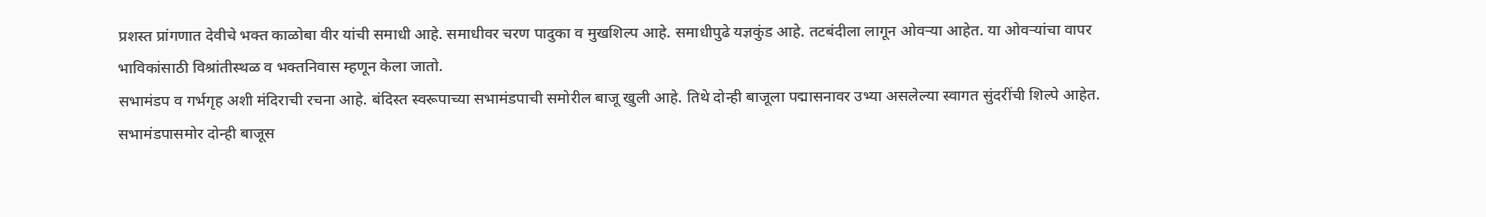प्रशस्त प्रांगणात देवीचे भक्त काळोबा वीर यांची समाधी आहे. समाधीवर चरण पादुका व मुखशिल्प आहे. समाधीपुढे यज्ञकुंड आहे. तटबंदीला लागून ओवऱ्या आहेत. या ओवऱ्यांचा वापर भाविकांसाठी विश्रांतीस्थळ व भक्तनिवास म्हणून केला जातो.
सभामंडप व गर्भगृह अशी मंदिराची रचना आहे. बंदिस्त स्वरूपाच्या सभामंडपाची समोरील बाजू खुली आहे. तिथे दोन्ही बाजूला पद्मासनावर उभ्या असलेल्या स्वागत सुंदरींची शिल्पे आहेत. सभामंडपासमोर दोन्ही बाजूस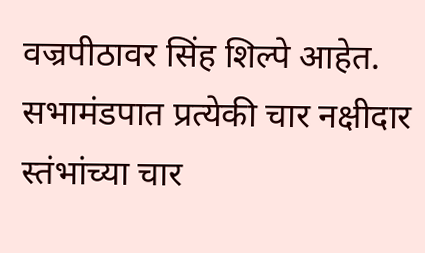वज्रपीठावर सिंह शिल्पे आहेत. सभामंडपात प्रत्येकी चार नक्षीदार स्तंभांच्या चार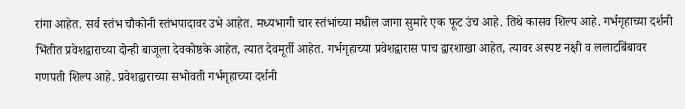रांगा आहेत. सर्व स्तंभ चौकोनी स्तंभपादावर उभे आहेत. मध्यभागी चार स्तंभांच्या मधील जागा सुमारे एक फूट उंच आहे. तिथे कासव शिल्प आहे. गर्भगृहाच्या दर्शनी भिंतीत प्रवेशद्वाराच्या दोन्ही बाजूला देवकोष्ठके आहेत, त्यात देवमूर्ती आहेत. गर्भगृहाच्या प्रवेशद्वारास पाच द्वारशाखा आहेत, त्यावर अस्पष्ट नक्षी व ललाटबिंबावर गणपती शिल्प आहे. प्रवेशद्वाराच्या सभोवती गर्भगृहाच्या दर्शनी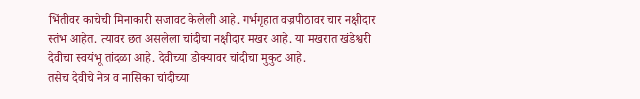भिंतीवर काचेची मिनाकारी सजावट केलेली आहे. गर्भगृहात वज्रपीठावर चार नक्षीदार स्तंभ आहेत. त्यावर छत असलेला चांदीचा नक्षीदार मखर आहे. या मखरात खंडेश्वरी देवीचा स्वयंभू तांदळा आहे. देवीच्या डोक्यावर चांदीचा मुकुट आहे.
तसेच देवीचे नेत्र व नासिका चांदीच्या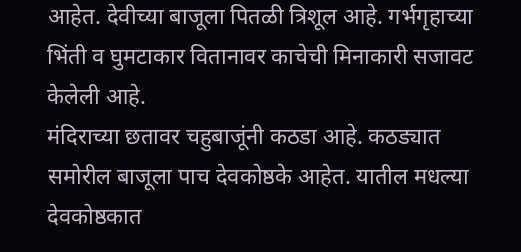आहेत. देवीच्या बाजूला पितळी त्रिशूल आहे. गर्भगृहाच्या भिंती व घुमटाकार वितानावर काचेची मिनाकारी सजावट केलेली आहे.
मंदिराच्या छतावर चहुबाजूंनी कठडा आहे. कठड्यात समोरील बाजूला पाच देवकोष्ठके आहेत. यातील मधल्या देवकोष्ठकात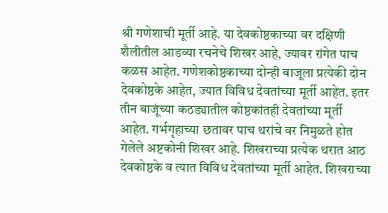श्री गणेशाची मूर्ती आहे. या देवकोष्ठकाच्या वर दक्षिणी शैलीतील आडव्या रचनेचे शिखर आहे, ज्यावर रांगेत पाच कळस आहेत. गणेशकोष्ठकाच्या दोन्ही बाजूला प्रत्येकी दोन देवकोष्ठके आहेत, ज्यात विविध देवतांच्या मूर्ती आहेत. इतर तीन बाजूंच्या कठड्यातील कोष्ठकांतही देवतांच्या मूर्ती आहेत. गर्भगृहाच्या छतावर पाच थरांचे वर निमुळते होत गेलेले अष्टकोनी शिखर आहे. शिखराच्या प्रत्येक थरात आठ देवकोष्ठके व त्यात विविध देवतांच्या मूर्ती आहेत. शिखराच्या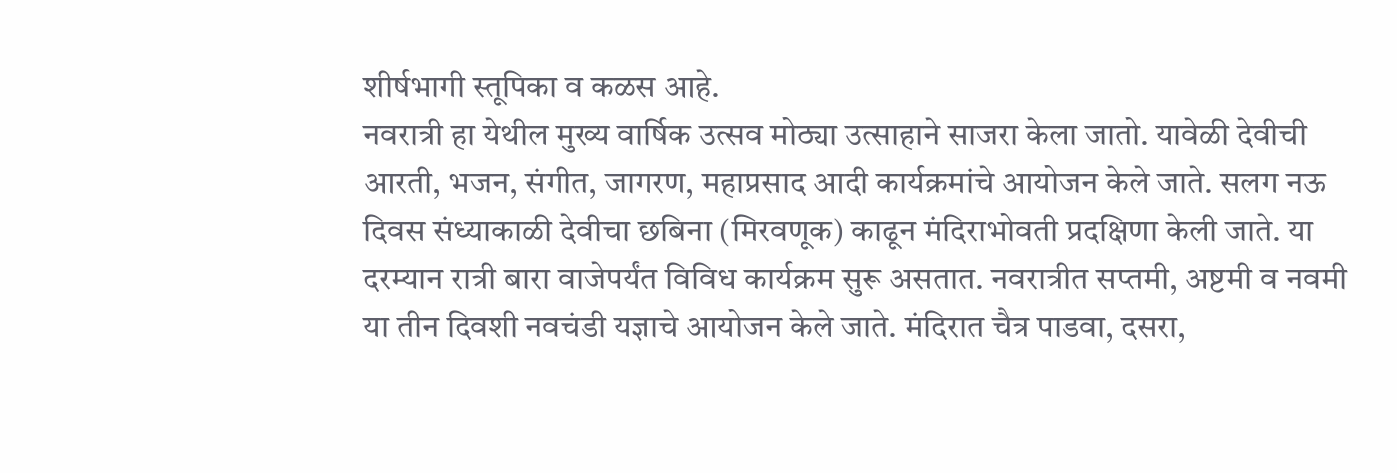शीर्षभागी स्तूपिका व कळस आहे.
नवरात्री हा येथील मुख्य वार्षिक उत्सव मोठ्या उत्साहाने साजरा केला जातो. यावेळी देवीची आरती, भजन, संगीत, जागरण, महाप्रसाद आदी कार्यक्रमांचे आयोजन केले जाते. सलग नऊ दिवस संध्याकाळी देवीचा छबिना (मिरवणूक) काढून मंदिराभोवती प्रदक्षिणा केली जाते. या दरम्यान रात्री बारा वाजेपर्यंत विविध कार्यक्रम सुरू असतात. नवरात्रीत सप्तमी, अष्टमी व नवमी या तीन दिवशी नवचंडी यज्ञाचे आयोजन केले जाते. मंदिरात चैत्र पाडवा, दसरा,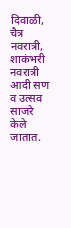दिवाळी, चैत्र नवरात्री, शाकंभरी नवरात्री आदी सण व उत्सव साजरे केले जातात.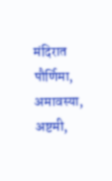मंदिरात पौर्णिमा, अमावस्या, अष्टमी,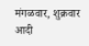मंगळवार, शुक्रवार आदी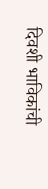दिवशी भाविकांची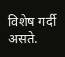विशेष गर्दी असते.